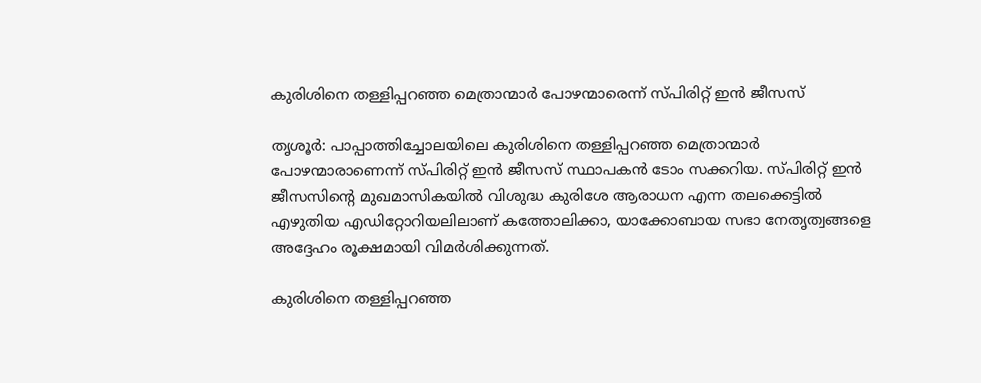കുരിശിനെ തള്ളിപ്പറഞ്ഞ മെത്രാന്മാര്‍ പോഴന്മാരെന്ന് സ്പിരിറ്റ് ഇന്‍ ജീസസ്

തൃശൂര്‍: പാപ്പാത്തിച്ചോലയിലെ കുരിശിനെ തള്ളിപ്പറഞ്ഞ മെത്രാന്മാര്‍ പോഴന്മാരാണെന്ന് സ്പിരിറ്റ് ഇന്‍ ജീസസ് സ്ഥാപകന്‍ ടോം സക്കറിയ. സ്പിരിറ്റ് ഇന്‍ ജീസസിന്റെ മുഖമാസികയില്‍ വിശുദ്ധ കുരിശേ ആരാധന എന്ന തലക്കെട്ടില്‍ എഴുതിയ എഡിറ്റോറിയലിലാണ് കത്തോലിക്കാ, യാക്കോബായ സഭാ നേതൃത്വങ്ങളെ അദ്ദേഹം രൂക്ഷമായി വിമര്‍ശിക്കുന്നത്.

കുരിശിനെ തള്ളിപ്പറഞ്ഞ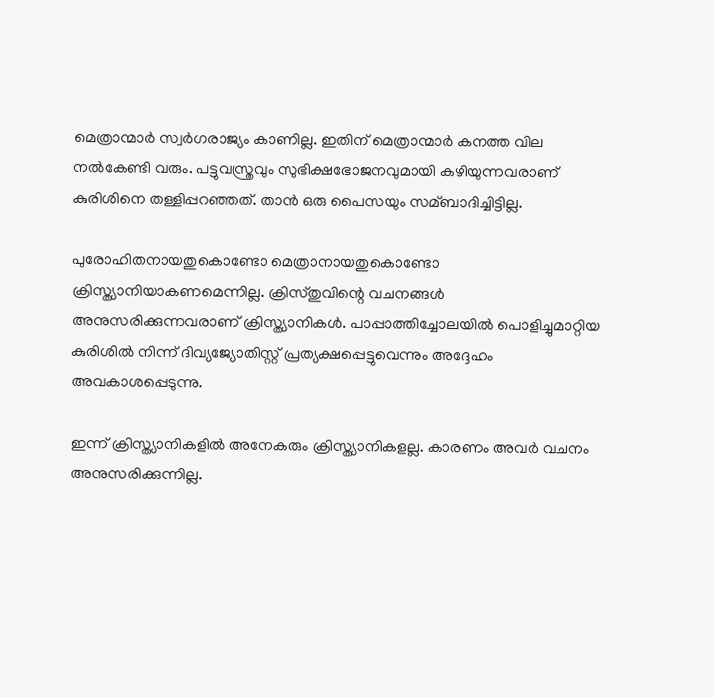മെത്രാന്മാര്‍ സ്വര്‍ഗരാജ്യം കാണില്ല. ഇതിന് മെത്രാന്മാര്‍ കനത്ത വില നല്‍കേണ്ടി വരും. പട്ടുവസ്ത്രവും സുഭിക്ഷഭോജനവുമായി കഴിയുന്നവരാണ് കുരിശിനെ തള്ളിപ്പറഞ്ഞത്. താന്‍ ഒരു പൈസയും സമ്ബാദിച്ചിട്ടില്ല.

പുരോഹിതനായതുകൊണ്ടോ മെത്രാനായതുകൊണ്ടോ ക്രിസ്ത്യാനിയാകണമെന്നില്ല. ക്രിസ്തുവിന്റെ വചനങ്ങള്‍ അനുസരിക്കുന്നവരാണ് ക്രിസ്ത്യാനികള്‍. പാപ്പാത്തിച്ചോലയില്‍ പൊളിച്ചുമാറ്റിയ കുരിശില്‍ നിന്ന് ദിവ്യജ്യോതിസ്റ്റ് പ്രത്യക്ഷപ്പെട്ടുവെന്നും അദ്ദേഹം അവകാശപ്പെടുന്നു.

ഇന്ന് ക്രിസ്ത്യാനികളില്‍ അനേകരും ക്രിസ്ത്യാനികളല്ല. കാരണം അവര്‍ വചനം അനുസരിക്കുന്നില്ല.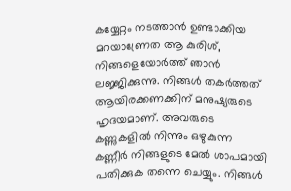കയ്യേറ്റം നടത്താന്‍ ഉണ്ടാക്കിയ മറയാണ്രേത ആ കുരിശ്, നിങ്ങളെയോര്‍ത്ത് ഞാന്‍ ലജ്ജിക്കുന്നു. നിങ്ങള്‍ തകര്‍ത്തത് ആയിരക്കണക്കിന് മനുഷ്യരുടെ ഹൃദയമാണ്. അവരുടെ കണ്ണുകളില്‍ നിന്നും ഒഴുകുന്ന കണ്ണീര്‍ നിങ്ങളുടെ മേല്‍ ശാപമായി പതിക്കുക തന്നെ ചെയ്യും. നിങ്ങള്‍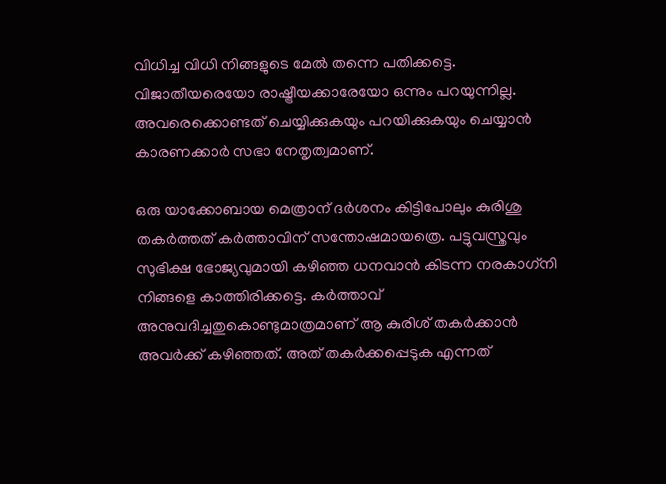വിധിച്ച വിധി നിങ്ങളുടെ മേല്‍ തന്നെ പതിക്കട്ടെ. വിജാതീയരെയോ രാഷ്ട്രീയക്കാരേയോ ഒന്നും പറയുന്നില്ല. അവരെക്കൊണ്ടത് ചെയ്യിക്കുകയും പറയിക്കുകയും ചെയ്യാന്‍ കാരണക്കാര്‍ സഭാ നേതൃത്വമാണ്.

ഒരു യാക്കോബായ മെത്രാന് ദര്‍ശനം കിട്ടിപോലും കുരിശു തകര്‍ത്തത് കര്‍ത്താവിന് സന്തോഷമായത്രെ. പട്ടുവസ്ത്രവും സുഭിക്ഷ ഭോജ്യവുമായി കഴിഞ്ഞ ധനവാന്‍ കിടന്ന നരകാഗ്‌നി നിങ്ങളെ കാത്തിരിക്കട്ടെ. കര്‍ത്താവ് അനുവദിച്ചതുകൊണ്ടുമാത്രമാണ് ആ കുരിശ് തകര്‍ക്കാന്‍ അവര്‍ക്ക് കഴിഞ്ഞത്. അത് തകര്‍ക്കപ്പെടുക എന്നത്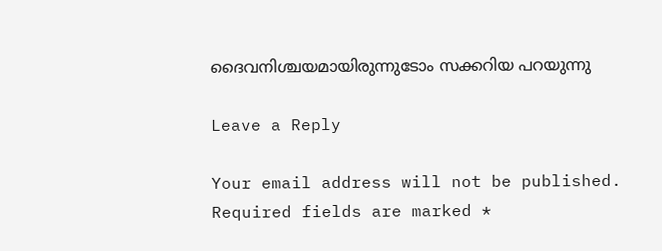ദൈവനിശ്ചയമായിരുന്നുടോം സക്കറിയ പറയുന്നു

Leave a Reply

Your email address will not be published. Required fields are marked *